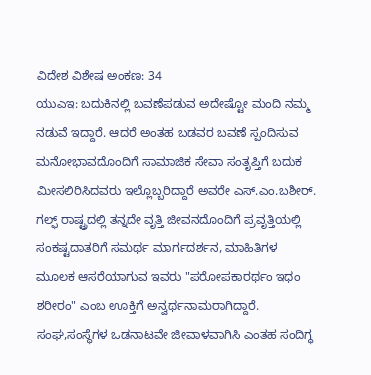ವಿದೇಶ ವಿಶೇಷ ಅಂಕಣ: 34
ಯುಎಇ: ಬದುಕಿನಲ್ಲಿ ಬವಣೆಪಡುವ ಅದೇಷ್ಟೋ ಮಂದಿ ನಮ್ಮ ನಡುವೆ ಇದ್ದಾರೆ. ಆದರೆ ಅಂತಹ ಬಡವರ ಬವಣೆ ಸ್ಪಂದಿಸುವ ಮನೋಭಾವದೊಂದಿಗೆ ಸಾಮಾಜಿಕ ಸೇವಾ ಸಂತೃಪ್ತಿಗೆ ಬದುಕ ಮೀಸಲಿರಿಸಿದವರು ಇಲ್ಲೊಬ್ಬರಿದ್ದಾರೆ ಅವರೇ ಎಸ್.ಎಂ.ಬಶೀರ್.
ಗಲ್ಫ್ ರಾಷ್ಟ್ರದಲ್ಲಿ ತನ್ನದೇ ವೃತ್ತಿ ಜೀವನದೊಂದಿಗೆ ಪ್ರವೃತ್ತಿಯಲ್ಲಿ ಸಂಕಷ್ಟದಾತರಿಗೆ ಸಮರ್ಥ ಮಾರ್ಗದರ್ಶನ, ಮಾಹಿತಿಗಳ ಮೂಲಕ ಆಸರೆಯಾಗುವ ಇವರು "ಪರೋಪಕಾರರ್ಥಂ ಇಧಂ ಶರೀರಂ" ಎಂಬ ಊಕ್ತಿಗೆ ಅನ್ವರ್ಥನಾಮರಾಗಿದ್ದಾರೆ.
ಸಂಘ,ಸಂಸ್ಥೆಗಳ ಒಡನಾಟವೇ ಜೀವಾಳವಾಗಿಸಿ ಎಂತಹ ಸಂದಿಗ್ಧ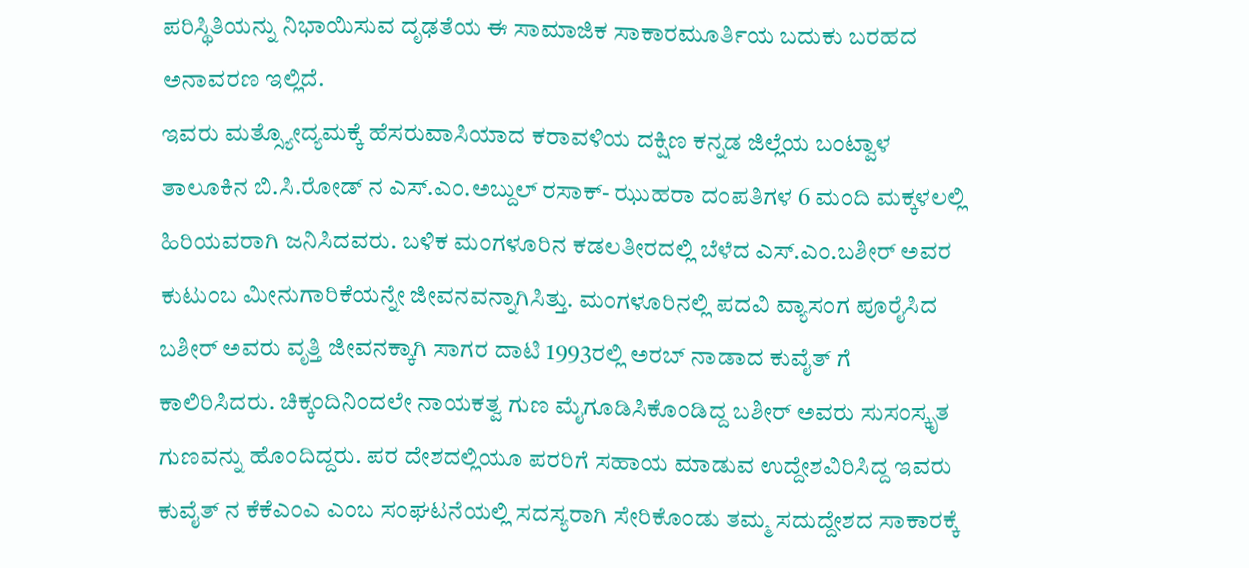ಪರಿಸ್ಥಿತಿಯನ್ನು ನಿಭಾಯಿಸುವ ದೃಢತೆಯ ಈ ಸಾಮಾಜಿಕ ಸಾಕಾರಮೂರ್ತಿಯ ಬದುಕು ಬರಹದ ಅನಾವರಣ ಇಲ್ಲಿದೆ.
ಇವರು ಮತ್ಸ್ಯೋದ್ಯಮಕ್ಕೆ ಹೆಸರುವಾಸಿಯಾದ ಕರಾವಳಿಯ ದಕ್ಷಿಣ ಕನ್ನಡ ಜಿಲ್ಲೆಯ ಬಂಟ್ವಾಳ ತಾಲೂಕಿನ ಬಿ.ಸಿ.ರೋಡ್ ನ ಎಸ್.ಎಂ.ಅಬ್ದುಲ್ ರಸಾಕ್- ಝುಹರಾ ದಂಪತಿಗಳ 6 ಮಂದಿ ಮಕ್ಕಳಲಲ್ಲಿ ಹಿರಿಯವರಾಗಿ ಜನಿಸಿದವರು. ಬಳಿಕ ಮಂಗಳೂರಿನ ಕಡಲತೀರದಲ್ಲಿ ಬೆಳೆದ ಎಸ್.ಎಂ.ಬಶೀರ್ ಅವರ ಕುಟುಂಬ ಮೀನುಗಾರಿಕೆಯನ್ನೇ ಜೀವನವನ್ನಾಗಿಸಿತ್ತು. ಮಂಗಳೂರಿನಲ್ಲಿ ಪದವಿ ವ್ಯಾಸಂಗ ಪೂರೈಸಿದ ಬಶೀರ್ ಅವರು ವೃತ್ತಿ ಜೀವನಕ್ಕಾಗಿ ಸಾಗರ ದಾಟಿ 1993ರಲ್ಲಿ ಅರಬ್ ನಾಡಾದ ಕುವೈತ್ ಗೆ ಕಾಲಿರಿಸಿದರು. ಚಿಕ್ಕಂದಿನಿಂದಲೇ ನಾಯಕತ್ವ ಗುಣ ಮೈಗೂಡಿಸಿಕೊಂಡಿದ್ದ ಬಶೀರ್ ಅವರು ಸುಸಂಸ್ಕೃತ ಗುಣವನ್ನು ಹೊಂದಿದ್ದರು. ಪರ ದೇಶದಲ್ಲಿಯೂ ಪರರಿಗೆ ಸಹಾಯ ಮಾಡುವ ಉದ್ದೇಶವಿರಿಸಿದ್ದ ಇವರು ಕುವೈತ್ ನ ಕೆಕೆಎಂಎ ಎಂಬ ಸಂಘಟನೆಯಲ್ಲಿ ಸದಸ್ಯರಾಗಿ ಸೇರಿಕೊಂಡು ತಮ್ಮ ಸದುದ್ದೇಶದ ಸಾಕಾರಕ್ಕೆ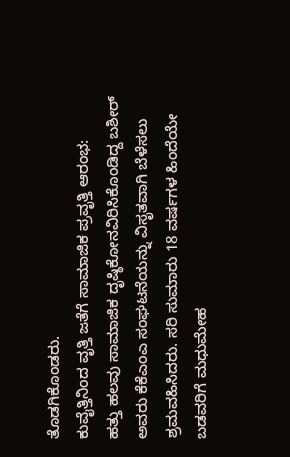ತೊಡಗಿಕೊಂಡರು.
ಕುವೈತ್ತಿನಿಂದ ವೃತ್ತಿ ಜತೆಗೆ ಸಾಮಾಜಿಕ ಪ್ರವೃತ್ತಿ ಆರಂಭ:
ಹತ್ತು ಹಲವು ಸಾಮಾಜಿಕ ದೃಷ್ಠಿಕೋನವಿರಿಸಿಕೊಂಡಿದ್ದ ಬಶೀರ್ ಅವರು ಕೆಕೆಎಂಎ ಸಂಘಟನೆಯನ್ನು ವಿಸೃತವಾಗಿ ಬೆಳೆಸಲು ಶ್ರಮವಹಿಸಿದರು. ಸರಿ ಸುಮಾರು 18 ವರ್ಷಗಳ ಹಿಂದೆಯೇ ಬಡವರಿಗೆ ಮಧುಮೇಹ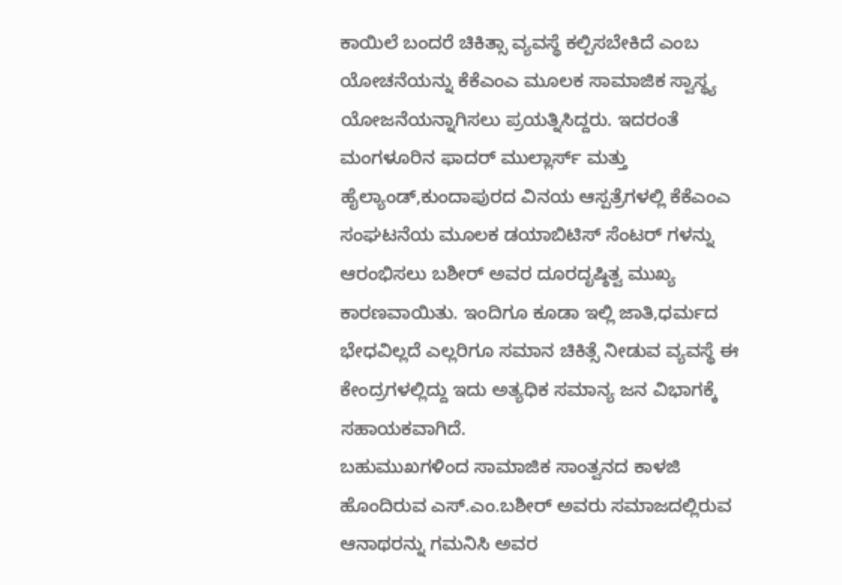ಕಾಯಿಲೆ ಬಂದರೆ ಚಿಕಿತ್ಸಾ ವ್ಯವಸ್ಥೆ ಕಲ್ಪಿಸಬೇಕಿದೆ ಎಂಬ ಯೋಚನೆಯನ್ನು ಕೆಕೆಎಂಎ ಮೂಲಕ ಸಾಮಾಜಿಕ ಸ್ವಾಸ್ಥ್ಯ ಯೋಜನೆಯನ್ನಾಗಿಸಲು ಪ್ರಯತ್ನಿಸಿದ್ದರು. ಇದರಂತೆ ಮಂಗಳೂರಿನ ಫಾದರ್ ಮುಲ್ಲಾರ್ಸ್ ಮತ್ತು ಹೈಲ್ಯಾಂಡ್,ಕುಂದಾಪುರದ ವಿನಯ ಆಸ್ಪತ್ರೆಗಳಲ್ಲಿ ಕೆಕೆಎಂಎ ಸಂಘಟನೆಯ ಮೂಲಕ ಡಯಾಬಿಟಿಸ್ ಸೆಂಟರ್ ಗಳನ್ನು ಆರಂಭಿಸಲು ಬಶೀರ್ ಅವರ ದೂರದೃಷ್ಠಿತ್ವ ಮುಖ್ಯ ಕಾರಣವಾಯಿತು. ಇಂದಿಗೂ ಕೂಡಾ ಇಲ್ಲಿ ಜಾತಿ,ಧರ್ಮದ ಭೇಧವಿಲ್ಲದೆ ಎಲ್ಲರಿಗೂ ಸಮಾನ ಚಿಕಿತ್ಸೆ ನೀಡುವ ವ್ಯವಸ್ಥೆ ಈ ಕೇಂದ್ರಗಳಲ್ಲಿದ್ದು ಇದು ಅತ್ಯಧಿಕ ಸಮಾನ್ಯ ಜನ ವಿಭಾಗಕ್ಕೆ ಸಹಾಯಕವಾಗಿದೆ.
ಬಹುಮುಖಗಳಿಂದ ಸಾಮಾಜಿಕ ಸಾಂತ್ವನದ ಕಾಳಜಿ ಹೊಂದಿರುವ ಎಸ್.ಎಂ.ಬಶೀರ್ ಅವರು ಸಮಾಜದಲ್ಲಿರುವ ಆನಾಥರನ್ನು ಗಮನಿಸಿ ಅವರ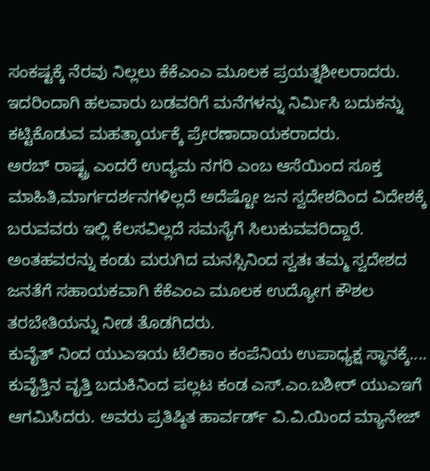ಸಂಕಷ್ಟಕ್ಕೆ ನೆರವು ನಿಲ್ಲಲು ಕೆಕೆಎಂಎ ಮೂಲಕ ಪ್ರಯತ್ನಶೀಲರಾದರು. ಇದರಿಂದಾಗಿ ಹಲವಾರು ಬಡವರಿಗೆ ಮನೆಗಳನ್ನು ನಿರ್ಮಿಸಿ ಬದುಕನ್ನು ಕಟ್ಟಿಕೊಡುವ ಮಹತ್ಕಾರ್ಯಕ್ಕೆ ಪ್ರೇರಣಾದಾಯಕರಾದರು.
ಅರಬ್ ರಾಷ್ಟ್ರ ಎಂದರೆ ಉದ್ಯಮ ನಗರಿ ಎಂಬ ಆಸೆಯಿಂದ ಸೂಕ್ತ ಮಾಹಿತಿ,ಮಾರ್ಗದರ್ಶನಗಳಿಲ್ಲದೆ ಅದೆಷ್ಟೋ ಜನ ಸ್ವದೇಶದಿಂದ ವಿದೇಶಕ್ಕೆ ಬರುವವರು ಇಲ್ಲಿ ಕೆಲಸವಿಲ್ಲದೆ ಸಮಸ್ಯೆಗೆ ಸಿಲುಕುವವರಿದ್ದಾರೆ. ಅಂತಹವರನ್ನು ಕಂಡು ಮರುಗಿದ ಮನಸ್ಸಿನಿಂದ ಸ್ವತಃ ತಮ್ಮ ಸ್ವದೇಶದ ಜನತೆಗೆ ಸಹಾಯಕವಾಗಿ ಕೆಕೆಎಂಎ ಮೂಲಕ ಉದ್ಯೋಗ ಕೌಶಲ ತರಬೇತಿಯನ್ನು ನೀಡ ತೊಡಗಿದರು.
ಕುವೈತ್ ನಿಂದ ಯುಎಇಯ ಟೆಲಿಕಾಂ ಕಂಪೆನಿಯ ಉಪಾಧ್ಯಕ್ಷ ಸ್ಥಾನಕ್ಕೆ....
ಕುವೈತ್ತಿನ ವೃತ್ತಿ ಬದುಕಿನಿಂದ ಪಲ್ಲಟ ಕಂಡ ಎಸ್.ಎಂ.ಬಶೀರ್ ಯುಎಇಗೆ ಆಗಮಿಸಿದರು. ಅವರು ಪ್ರತಿಷ್ಠಿತ ಹಾರ್ವರ್ಡ್ ವಿ.ವಿ.ಯಿಂದ ಮ್ಯಾನೇಜ್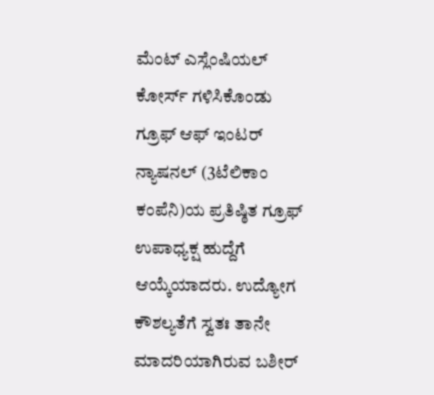ಮೆಂಟ್ ಎಸ್ಲೆಂಷಿಯಲ್ ಕೋರ್ಸ್ ಗಳಿಸಿಕೊಂಡು ಗ್ರೂಫ್ ಆಫ್ ಇಂಟರ್ ನ್ಯಾಷನಲ್ (3ಟೆಲಿಕಾಂ ಕಂಪೆನಿ)ಯ ಪ್ರತಿಷ್ಠಿತ ಗ್ರೂಫ್ ಉಪಾಧ್ಯಕ್ಷ ಹುದ್ದೆಗೆ ಆಯ್ಕೆಯಾದರು. ಉದ್ಯೋಗ ಕೌಶಲ್ಯತೆಗೆ ಸ್ವತಃ ತಾನೇ ಮಾದರಿಯಾಗಿರುವ ಬಶೀರ್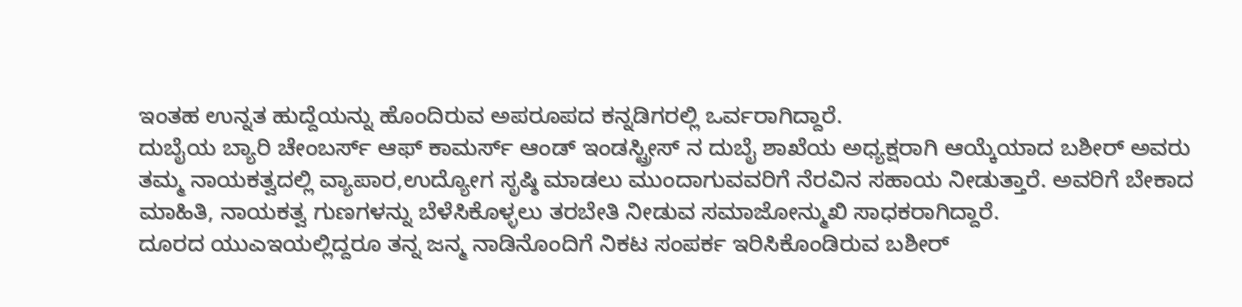ಇಂತಹ ಉನ್ನತ ಹುದ್ದೆಯನ್ನು ಹೊಂದಿರುವ ಅಪರೂಪದ ಕನ್ನಡಿಗರಲ್ಲಿ ಒರ್ವರಾಗಿದ್ದಾರೆ.
ದುಬೈಯ ಬ್ಯಾರಿ ಚೇಂಬರ್ಸ್ ಆಫ್ ಕಾಮರ್ಸ್ ಆಂಡ್ ಇಂಡಸ್ಟ್ರೀಸ್ ನ ದುಬೈ ಶಾಖೆಯ ಅಧ್ಯಕ್ಷರಾಗಿ ಆಯ್ಕೆಯಾದ ಬಶೀರ್ ಅವರು ತಮ್ಮ ನಾಯಕತ್ವದಲ್ಲಿ ವ್ಯಾಪಾರ,ಉದ್ಯೋಗ ಸೃಷ್ಠಿ ಮಾಡಲು ಮುಂದಾಗುವವರಿಗೆ ನೆರವಿನ ಸಹಾಯ ನೀಡುತ್ತಾರೆ. ಅವರಿಗೆ ಬೇಕಾದ ಮಾಹಿತಿ, ನಾಯಕತ್ವ ಗುಣಗಳನ್ನು ಬೆಳೆಸಿಕೊಳ್ಳಲು ತರಬೇತಿ ನೀಡುವ ಸಮಾಜೋನ್ಮುಖಿ ಸಾಧಕರಾಗಿದ್ದಾರೆ.
ದೂರದ ಯುಎಇಯಲ್ಲಿದ್ದರೂ ತನ್ನ ಜನ್ಮ ನಾಡಿನೊಂದಿಗೆ ನಿಕಟ ಸಂಪರ್ಕ ಇರಿಸಿಕೊಂಡಿರುವ ಬಶೀರ್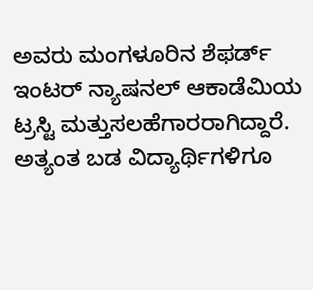ಅವರು ಮಂಗಳೂರಿನ ಶೆಫರ್ಡ್ ಇಂಟರ್ ನ್ಯಾಷನಲ್ ಆಕಾಡೆಮಿಯ ಟ್ರಸ್ಟಿ ಮತ್ತುಸಲಹೆಗಾರರಾಗಿದ್ದಾರೆ. ಅತ್ಯಂತ ಬಡ ವಿದ್ಯಾರ್ಥಿಗಳಿಗೂ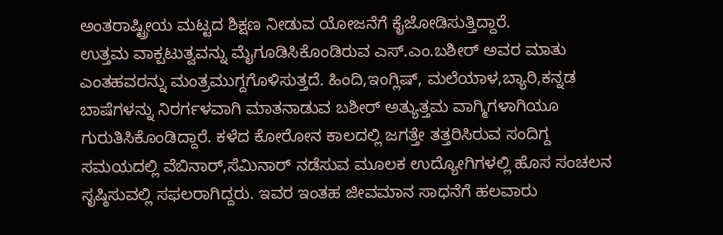ಅಂತರಾಷ್ಟ್ರೀಯ ಮಟ್ಟದ ಶಿಕ್ಷಣ ನೀಡುವ ಯೋಜನೆಗೆ ಕೈಜೋಡಿಸುತ್ತಿದ್ದಾರೆ.
ಉತ್ತಮ ವಾಕ್ಪಟುತ್ವವನ್ನು ಮೈಗೂಡಿಸಿಕೊಂಡಿರುವ ಎಸ್.ಎಂ.ಬಶೀರ್ ಅವರ ಮಾತು ಎಂತಹವರನ್ನು ಮಂತ್ರಮುಗ್ದಗೊಳಿಸುತ್ತದೆ. ಹಿಂದಿ,ಇಂಗ್ಲಿಷ್, ಮಲೆಯಾಳ,ಬ್ಯಾರಿ,ಕನ್ನಡ ಬಾಷೆಗಳನ್ನು ನಿರರ್ಗಳವಾಗಿ ಮಾತನಾಡುವ ಬಶೀರ್ ಅತ್ಯುತ್ತಮ ವಾಗ್ಮಿಗಳಾಗಿಯೂ ಗುರುತಿಸಿಕೊಂಡಿದ್ದಾರೆ. ಕಳೆದ ಕೋರೋನ ಕಾಲದಲ್ಲಿ ಜಗತ್ತೇ ತತ್ತರಿಸಿರುವ ಸಂದಿಗ್ದ ಸಮಯದಲ್ಲಿ ವೆಬಿನಾರ್,ಸೆಮಿನಾರ್ ನಡೆಸುವ ಮೂಲಕ ಉದ್ಯೋಗಿಗಳಲ್ಲಿ ಹೊಸ ಸಂಚಲನ ಸೃಷ್ಠಿಸುವಲ್ಲಿ ಸಫಲರಾಗಿದ್ದರು. ಇವರ ಇಂತಹ ಜೀವಮಾನ ಸಾಧನೆಗೆ ಹಲವಾರು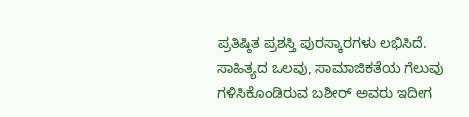ಪ್ರತಿಷ್ಠಿತ ಪ್ರಶಸ್ತಿ ಪುರಸ್ಕಾರಗಳು ಲಭಿಸಿದೆ. ಸಾಹಿತ್ಯದ ಒಲವು, ಸಾಮಾಜಿಕತೆಯ ಗೆಲುವು ಗಳಿಸಿಕೊಂಡಿರುವ ಬಶೀರ್ ಅವರು ಇದೀಗ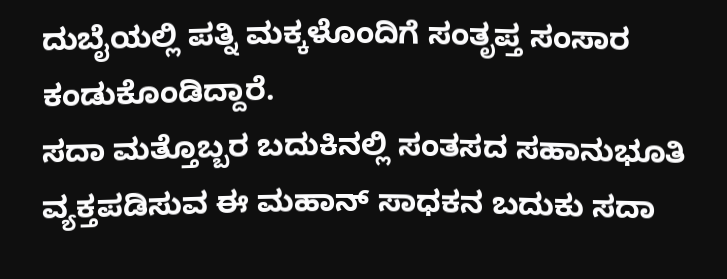ದುಬೈಯಲ್ಲಿ ಪತ್ನಿ ಮಕ್ಕಳೊಂದಿಗೆ ಸಂತೃಪ್ತ ಸಂಸಾರ ಕಂಡುಕೊಂಡಿದ್ದಾರೆ.
ಸದಾ ಮತ್ತೊಬ್ಬರ ಬದುಕಿನಲ್ಲಿ ಸಂತಸದ ಸಹಾನುಭೂತಿ ವ್ಯಕ್ತಪಡಿಸುವ ಈ ಮಹಾನ್ ಸಾಧಕನ ಬದುಕು ಸದಾ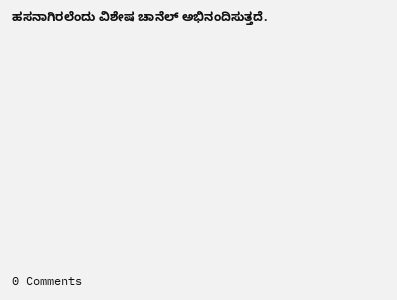ಹಸನಾಗಿರಲೆಂದು ವಿಶೇಷ ಚಾನೆಲ್ ಅಭಿನಂದಿಸುತ್ತದೆ.











0 Comments